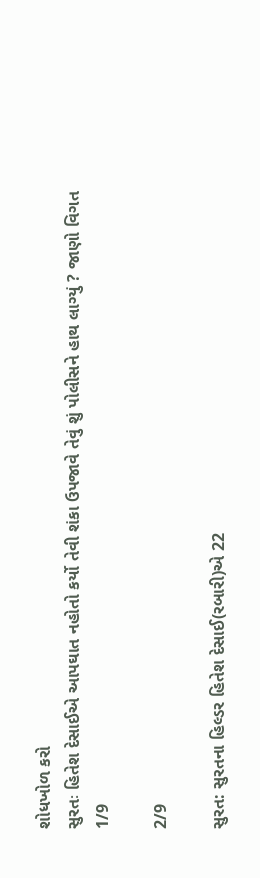શોધખોળ કરો
સુરતઃ હિતેશ દેસાઈએ આપઘાત નહોતો કર્યો તેવી શંકા ઉપજાવે તેવું શું પોલીસને હાથ લાગ્યું ? જાણો વિગત
1/9

2/9

સુરત: સુરતના હિલ્ડર હિતેશ દેસાઈ(રબારી)એ 22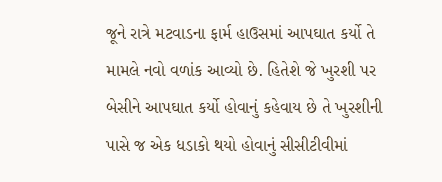જૂને રાત્રે મટવાડના ફાર્મ હાઉસમાં આપઘાત કર્યો તે મામલે નવો વળાંક આવ્યો છે. હિતેશે જે ખુરશી પર બેસીને આપઘાત કર્યો હોવાનું કહેવાય છે તે ખુરશીની પાસે જ એક ધડાકો થયો હોવાનું સીસીટીવીમાં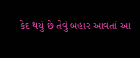કેદ થયું છે તેવું બહાર આવતાં આ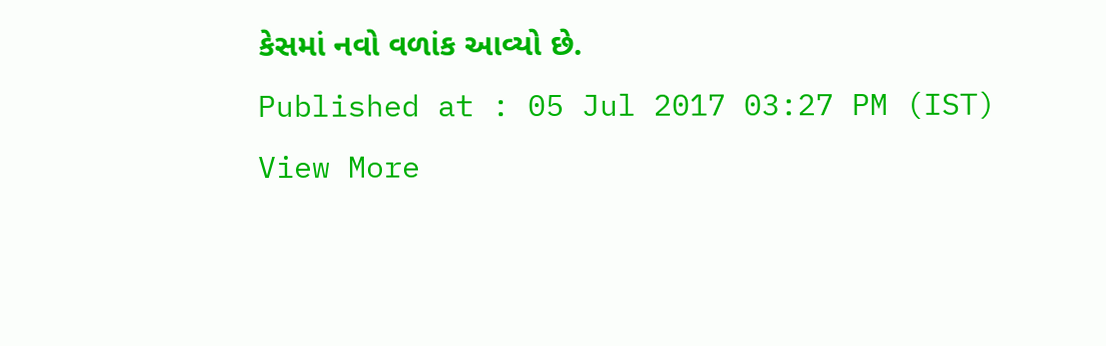કેસમાં નવો વળાંક આવ્યો છે.
Published at : 05 Jul 2017 03:27 PM (IST)
View More